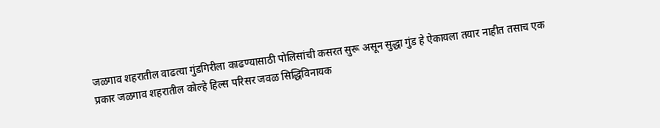जळगाव शहरातील वाढत्या गुंडगिरीला काढण्यासाठी पोलिसांची कसरत सुरू असून सुद्धा गुंड हे ऐकायला तयार नाहीत तसाच एक प्रकार जळगाव शहरातील कोल्हे हिल्स परिसर जवळ सिद्धिविनायक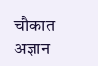चौकात अज्ञान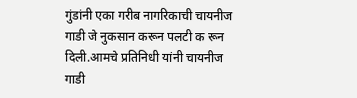गुंडांनी एका गरीब नागरिकाची चायनीज गाडी जे नुकसान करून पलटी क रून दिली.आमचे प्रतिनिधी यांनी चायनीज गाडी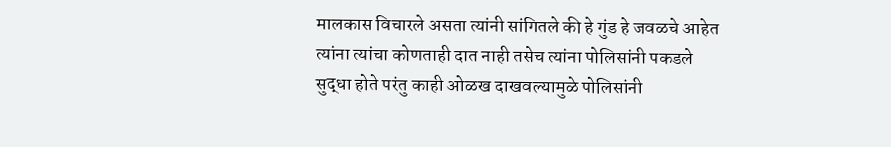मालकास विचारले असता त्यांनी सांगितले की हे गुंड हे जवळचे आहेत त्यांना त्यांचा कोणताही दात नाही तसेच त्यांना पोलिसांनी पकडले सुद्धा होते परंतु काही ओळख दाखवल्यामुळे पोलिसांनी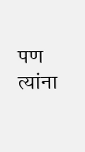पण त्यांना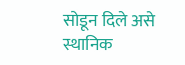सोडून दिले असे स्थानिक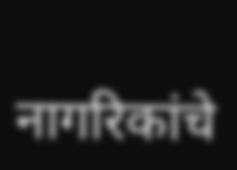नागरिकांचे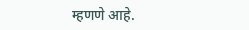म्हणणे आहे.